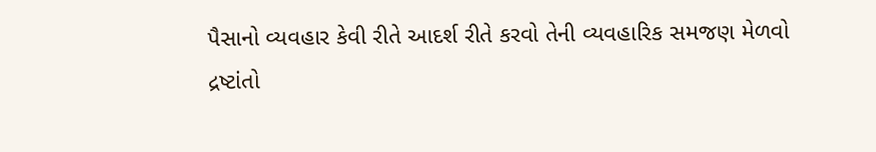પૈસાનો વ્યવહાર કેવી રીતે આદર્શ રીતે કરવો તેની વ્યવહારિક સમજણ મેળવો દ્રષ્ટાંતો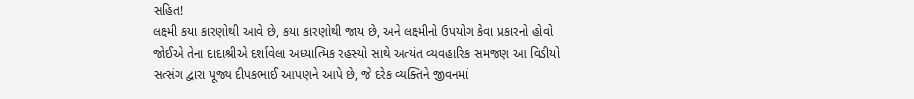સહિત!
લક્ષ્મી કયા કારણોથી આવે છે, કયા કારણોથી જાય છે, અને લક્ષ્મીનો ઉપયોગ કેવા પ્રકારનો હોવો જોઈએ તેના દાદાશ્રીએ દર્શાવેલા અધ્યાત્મિક રહસ્યો સાથે અત્યંત વ્યવહારિક સમજણ આ વિડીયો સત્સંગ દ્વારા પૂજ્ય દીપકભાઈ આપણને આપે છે, જે દરેક વ્યક્તિને જીવનમાં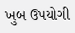ખુબ ઉપયોગી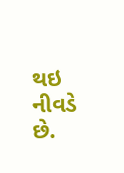થઇ નીવડે છે.